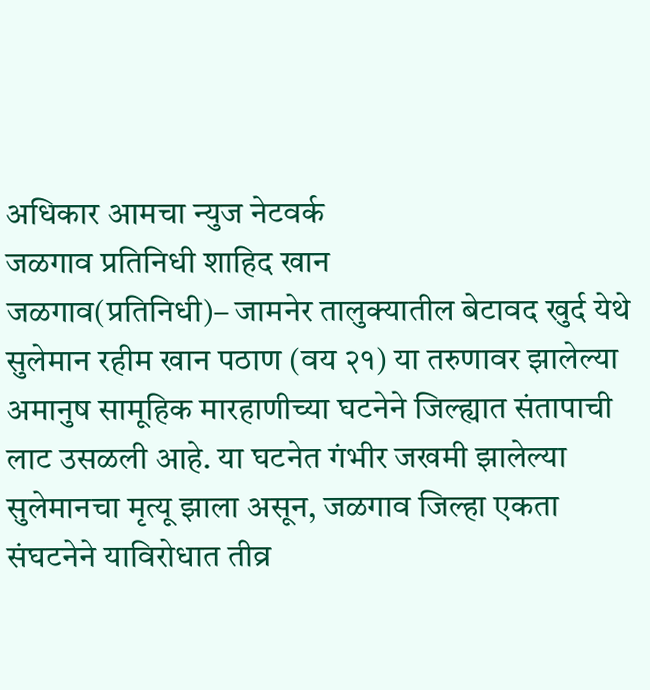अधिकार आमचा न्युज नेटवर्क
जळगाव प्रतिनिधी शाहिद खान
जळगाव(प्रतिनिधी)– जामनेर तालुक्यातील बेटावद खुर्द येथे सुलेमान रहीम खान पठाण (वय २१) या तरुणावर झालेल्या अमानुष सामूहिक मारहाणीच्या घटनेने जिल्ह्यात संतापाची लाट उसळली आहे. या घटनेत गंभीर जखमी झालेल्या सुलेमानचा मृत्यू झाला असून, जळगाव जिल्हा एकता संघटनेने याविरोधात तीव्र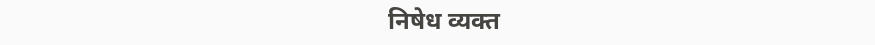निषेध व्यक्त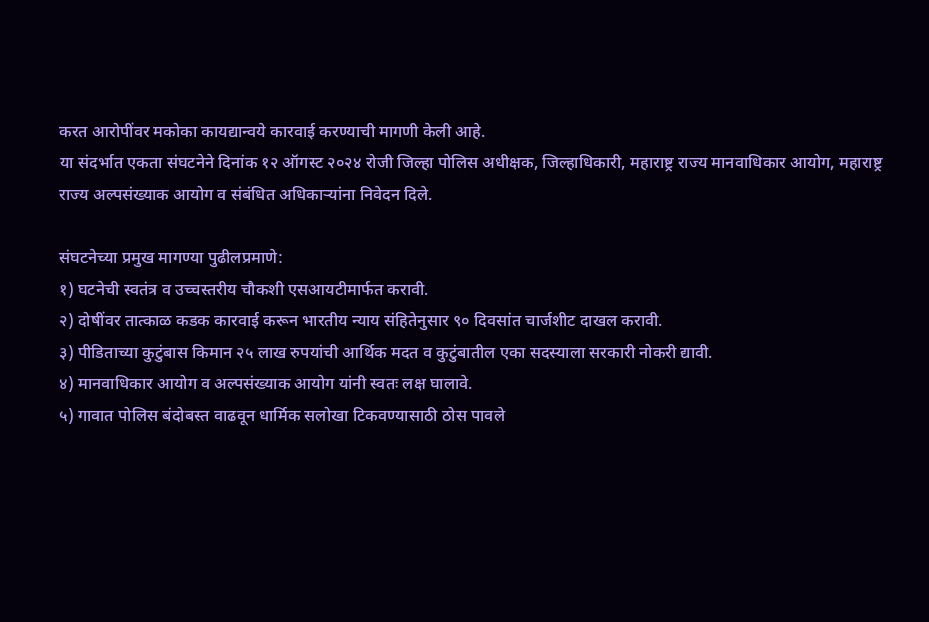करत आरोपींवर मकोका कायद्यान्वये कारवाई करण्याची मागणी केली आहे.
या संदर्भात एकता संघटनेने दिनांक १२ ऑगस्ट २०२४ रोजी जिल्हा पोलिस अधीक्षक, जिल्हाधिकारी, महाराष्ट्र राज्य मानवाधिकार आयोग, महाराष्ट्र राज्य अल्पसंख्याक आयोग व संबंधित अधिकाऱ्यांना निवेदन दिले.

संघटनेच्या प्रमुख मागण्या पुढीलप्रमाणे:
१) घटनेची स्वतंत्र व उच्चस्तरीय चौकशी एसआयटीमार्फत करावी.
२) दोषींवर तात्काळ कडक कारवाई करून भारतीय न्याय संहितेनुसार ९० दिवसांत चार्जशीट दाखल करावी.
३) पीडिताच्या कुटुंबास किमान २५ लाख रुपयांची आर्थिक मदत व कुटुंबातील एका सदस्याला सरकारी नोकरी द्यावी.
४) मानवाधिकार आयोग व अल्पसंख्याक आयोग यांनी स्वतः लक्ष घालावे.
५) गावात पोलिस बंदोबस्त वाढवून धार्मिक सलोखा टिकवण्यासाठी ठोस पावले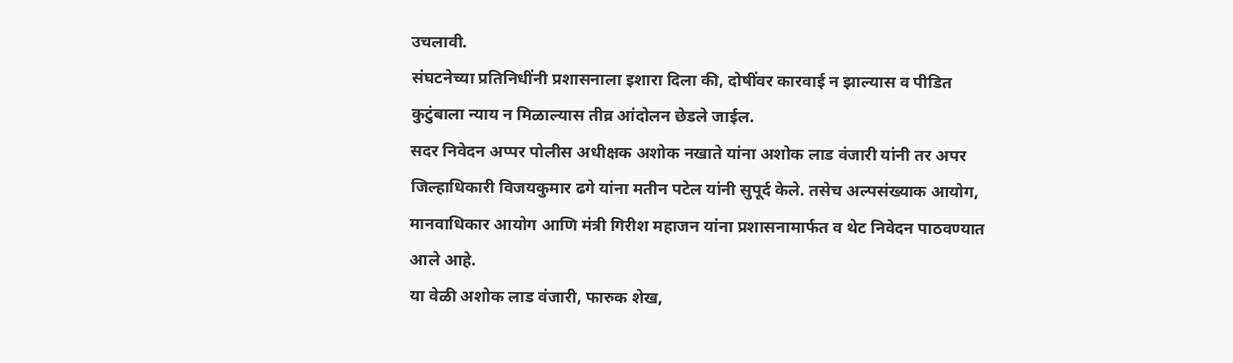उचलावी.
संघटनेच्या प्रतिनिधींनी प्रशासनाला इशारा दिला की, दोषींवर कारवाई न झाल्यास व पीडित कुटुंबाला न्याय न मिळाल्यास तीव्र आंदोलन छेडले जाईल.
सदर निवेदन अप्पर पोलीस अधीक्षक अशोक नखाते यांना अशोक लाड वंजारी यांनी तर अपर जिल्हाधिकारी विजयकुमार ढगे यांना मतीन पटेल यांनी सुपूर्द केले. तसेच अल्पसंख्याक आयोग, मानवाधिकार आयोग आणि मंत्री गिरीश महाजन यांना प्रशासनामार्फत व थेट निवेदन पाठवण्यात आले आहे.
या वेळी अशोक लाड वंजारी, फारुक शेख,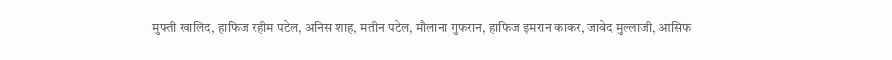मुफ्ती खालिद, हाफिज रहीम पटेल, अनिस शाह, मतीन पटेल, मौलाना गुफरान, हाफिज इमरान काकर, जावेद मुल्लाजी, आसिफ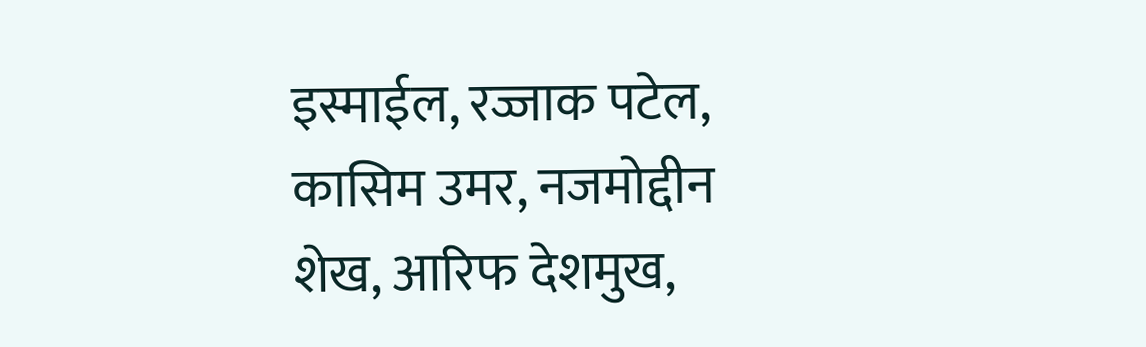इस्माईल, रज्जाक पटेल, कासिम उमर, नजमोद्दीन शेख, आरिफ देशमुख,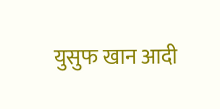युसुफ खान आदी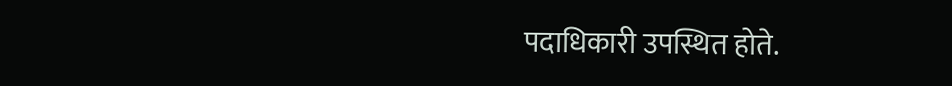पदाधिकारी उपस्थित होते.